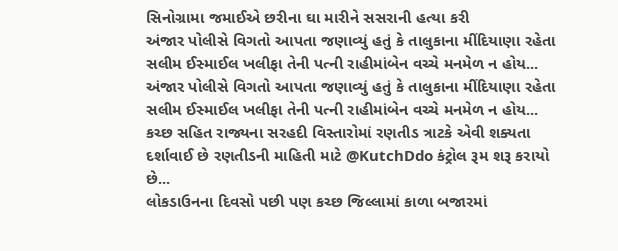સિનોગ્રામા જમાઈએ છરીના ઘા મારીને સસરાની હત્યા કરી
અંજાર પોલીસે વિગતો આપતા જણાવ્યું હતું કે તાલુકાના મીંદિયાણા રહેતા સલીમ ઈસ્માઈલ ખલીફા તેની પત્ની રાહીમાંબેન વચ્ચે મનમેળ ન હોય...
અંજાર પોલીસે વિગતો આપતા જણાવ્યું હતું કે તાલુકાના મીંદિયાણા રહેતા સલીમ ઈસ્માઈલ ખલીફા તેની પત્ની રાહીમાંબેન વચ્ચે મનમેળ ન હોય...
કચ્છ સહિત રાજ્યના સરહદી વિસ્તારોમાં રણતીડ ત્રાટકે એવી શક્યતા દર્શાવાઈ છે રણતીડની માહિતી માટે @KutchDdo કંટ્રોલ રૂમ શરૂ કરાયો છે...
લોકડાઉનના દિવસો પછી પણ કચ્છ જિલ્લામાં કાળા બજારમાં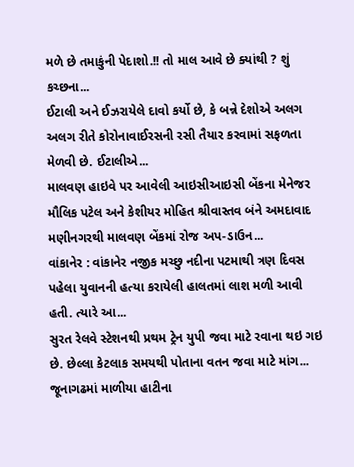મળે છે તમાકુંની પેદાશો.!! તો માલ આવે છે ક્યાંથી ? શું કચ્છના...
ઈટાલી અને ઈઝરાયેલે દાવો કર્યો છે, કે બન્ને દેશોએ અલગ અલગ રીતે કોરોનાવાઈરસની રસી તૈયાર કરવામાં સફળતા મેળવી છે. ઈટાલીએ...
માલવણ હાઇવે પર આવેલી આઇસીઆઇસી બેંકના મેનેજર મૌલિક પટેલ અને કેશીયર મોહિત શ્રીવાસ્તવ બંને અમદાવાદ મણીનગરથી માલવણ બેંકમાં રોજ અપ-ડાઉન...
વાંકાનેર : વાંકાનેર નજીક મચ્છુ નદીના પટમાથી ત્રણ દિવસ પહેલા યુવાનની હત્યા કરાયેલી હાલતમાં લાશ મળી આવી હતી. ત્યારે આ...
સુરત રેલવે સ્ટેશનથી પ્રથમ ટ્રેન યુપી જવા માટે રવાના થઇ ગઇ છે. છેલ્લા કેટલાક સમયથી પોતાના વતન જવા માટે માંગ...
જૂનાગઢમાં માળીયા હાટીના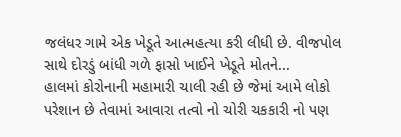જલંધર ગામે એક ખેડૂતે આત્મહત્યા કરી લીધી છે. વીજપોલ સાથે દોરડું બાંધી ગળે ફાસો ખાઈને ખેડૂતે મોતને...
હાલમાં કોરોનાની મહામારી ચાલી રહી છે જેમાં આમે લોકો પરેશાન છે તેવામાં આવારા તત્વો નો ચોરી ચકકારી નો પણ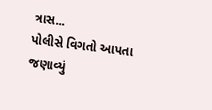ત્રાસ...
પોલીસે વિગતો આપતા જણાવ્યું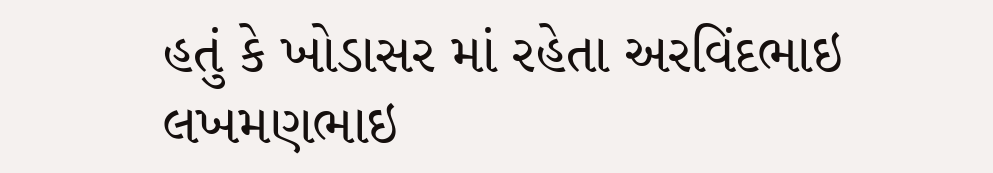હતું કે ખોડાસર માં રહેતા અરવિંદભાઇ લખમણભાઇ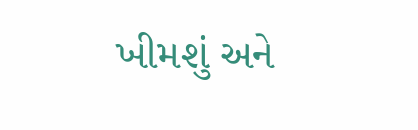ખીમશું અને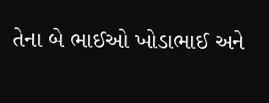તેના બે ભાઈઓ ખોડાભાઈ અને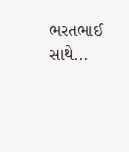ભરતભાઈ સાથે...